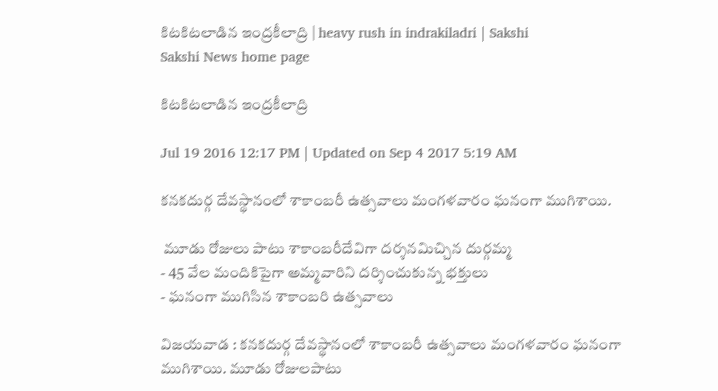కిటకిటలాడిన ఇం‍ద్రకీలాద్రి | heavy rush in indrakiladri | Sakshi
Sakshi News home page

కిటకిటలాడిన ఇం‍ద్రకీలాద్రి

Jul 19 2016 12:17 PM | Updated on Sep 4 2017 5:19 AM

కనకదుర్గ దేవస్థానంలో శాకాంబరీ ఉత్సవాలు మంగళవారం ఘనంగా ముగిశాయి.

 మూడు రోజులు పాటు శాకాంబరీదేవిగా దర్శనమిచ్చిన దుర్గమ్మ
- 45 వేల మందికిపైగా అమ్మవారిని దర్శించుకున్న భక్తులు
- ఘనంగా ముగిసిన శాకాంబరి ఉత్సవాలు

విజయవాడ : కనకదుర్గ దేవస్థానంలో శాకాంబరీ ఉత్సవాలు మంగళవారం ఘనంగా ముగిశాయి. మూడు రోజులపాటు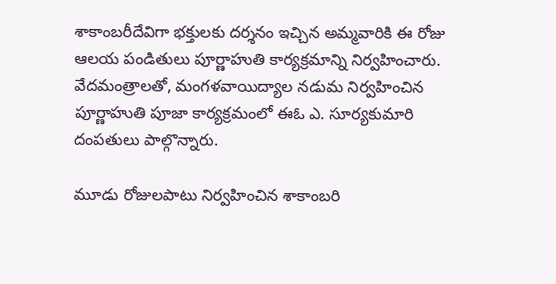శాకాంబరీదేవిగా భక్తులకు దర్శనం ఇచ్చిన అమ్మవారికి ఈ రోజు ఆలయ పండితులు పూర్ణాహుతి కార్యక్రమాన్ని నిర్వహించారు. వేదమంత్రాలతో, మంగళవాయిద్యాల నడుమ నిర్వహించిన పూర్ణాహుతి పూజా కార్యక్రమంలో ఈఓ ఎ. సూర్యకుమారి దంపతులు పాల్గొన్నారు.

మూడు రోజులపాటు నిర్వహించిన శాకాంబరి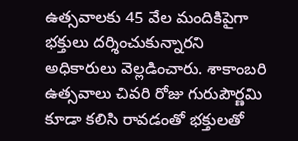ఉత్సవాలకు 45 వేల మందికిపైగా భక్తులు దర్శించుకున్నారని అధికారులు వెల్లడించారు. శాకాంబరి ఉత్సవాలు చివరి రోజు గురుపౌర్ణమి కూడా కలిసి రావడంతో భక్తులతో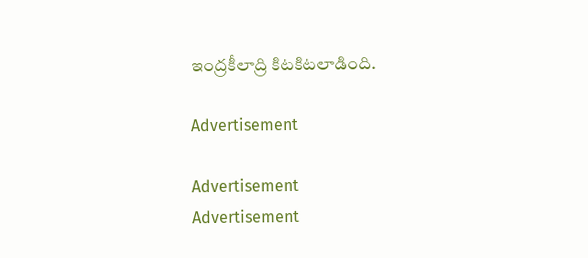ఇంద్రకీలాద్రి కిటకిటలాడింది.

Advertisement

Advertisement
Advertisement